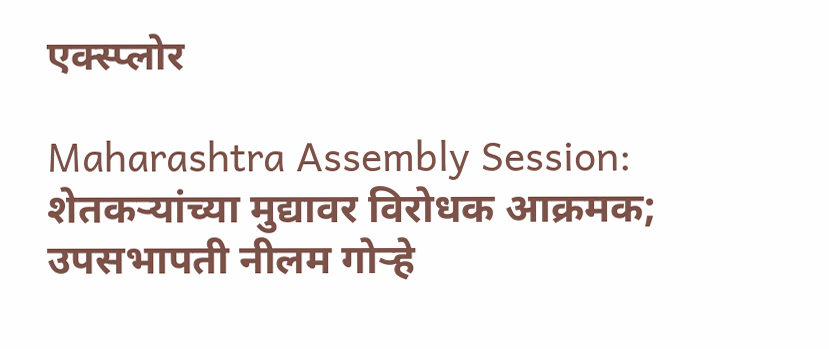एक्स्प्लोर

Maharashtra Assembly Session:  शेतकऱ्यांच्या मुद्यावर विरोधक आक्रमक; उपसभापती नीलम गोऱ्हे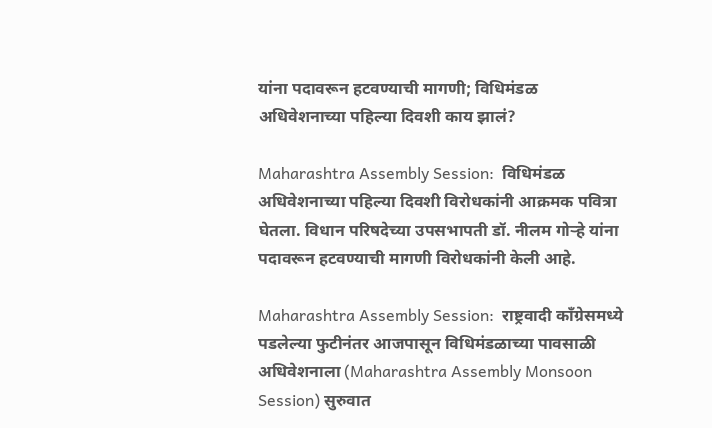यांना पदावरून हटवण्याची मागणी; विधिमंडळ अधिवेशनाच्या पहिल्या दिवशी काय झालं?

Maharashtra Assembly Session:  विधिमंडळ अधिवेशनाच्या पहिल्या दिवशी विरोधकांनी आक्रमक पवित्रा घेतला. विधान परिषदेच्या उपसभापती डॉ. नीलम गोऱ्हे यांना पदावरून हटवण्याची मागणी विरोधकांनी केली आहे.

Maharashtra Assembly Session:  राष्ट्रवादी काँग्रेसमध्ये पडलेल्या फुटीनंतर आजपासून विधिमंडळाच्या पावसाळी अधिवेशनाला (Maharashtra Assembly Monsoon Session) सुरुवात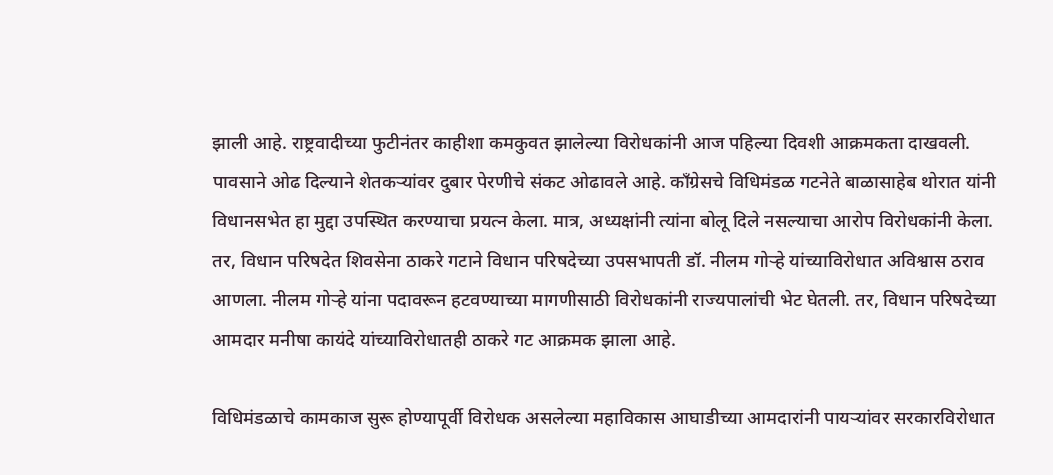झाली आहे. राष्ट्रवादीच्या फुटीनंतर काहीशा कमकुवत झालेल्या विरोधकांनी आज पहिल्या दिवशी आक्रमकता दाखवली. पावसाने ओढ दिल्याने शेतकऱ्यांवर दुबार पेरणीचे संकट ओढावले आहे. काँग्रेसचे विधिमंडळ गटनेते बाळासाहेब थोरात यांनी विधानसभेत हा मुद्दा उपस्थित करण्याचा प्रयत्न केला. मात्र, अध्यक्षांनी त्यांना बोलू दिले नसल्याचा आरोप विरोधकांनी केला. तर, विधान परिषदेत शिवसेना ठाकरे गटाने विधान परिषदेच्या उपसभापती डॉ. नीलम गोऱ्हे यांच्याविरोधात अविश्वास ठराव आणला. नीलम गोऱ्हे यांना पदावरून हटवण्याच्या मागणीसाठी विरोधकांनी राज्यपालांची भेट घेतली. तर, विधान परिषदेच्या आमदार मनीषा कायंदे यांच्याविरोधातही ठाकरे गट आक्रमक झाला आहे.

विधिमंडळाचे कामकाज सुरू होण्यापूर्वी विरोधक असलेल्या महाविकास आघाडीच्या आमदारांनी पायऱ्यांवर सरकारविरोधात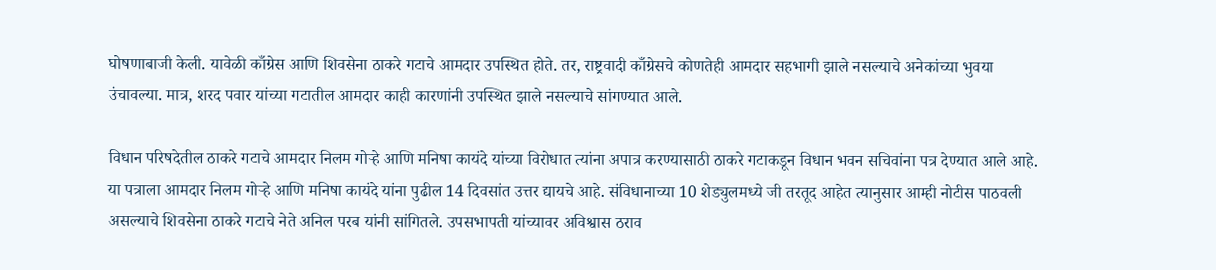घोषणाबाजी केली. यावेळी काँग्रेस आणि शिवसेना ठाकरे गटाचे आमदार उपस्थित होते. तर, राष्ट्रवादी काँग्रेसचे कोणतेही आमदार सहभागी झाले नसल्याचे अनेकांच्या भुवया उंचावल्या. मात्र, शरद पवार यांच्या गटातील आमदार काही कारणांनी उपस्थित झाले नसल्याचे सांगण्यात आले.

विधान परिषदेतील ठाकरे गटाचे आमदार निलम गोऱ्हे आणि मनिषा कायंदे यांच्या विरोधात त्यांना अपात्र करण्यासाठी ठाकरे गटाकडून विधान भवन सचिवांना पत्र देण्यात आले आहे. या पत्राला आमदार निलम गोऱ्हे आणि मनिषा कायंदे यांना पुढील 14 दिवसांत उत्तर द्यायचे आहे. संविधानाच्या 10 शेड्युलमध्ये जी तरतूद आहेत त्यानुसार आम्ही नोटीस पाठवली असल्याचे शिवसेना ठाकरे गटाचे नेते अनिल परब यांनी सांगितले. उपसभापती यांच्यावर अविश्वास ठराव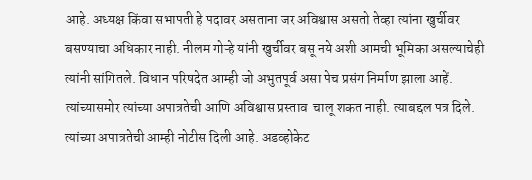आहे. अध्यक्ष किंवा सभापती हे पदावर असताना जर अविश्वास असतो तेव्हा त्यांना खुर्चीवर बसण्याचा अधिकार नाही. नीलम गोऱ्हे यांनी खुर्चीवर बसू नये अशी आमची भूमिका असल्याचेही त्यांनी सांगितले. विधान परिषदेत आम्ही जो अभुतपूर्व असा पेच प्रसंग निर्माण झाला आहें. त्यांच्यासमोर त्यांच्या अपात्रतेची आणि अविश्वास प्रस्ताव  चालू शकत नाही. त्याबद्दल पत्र दिले. त्यांच्या अपात्रतेची आम्ही नोटीस दिली आहे. अडव्होकेट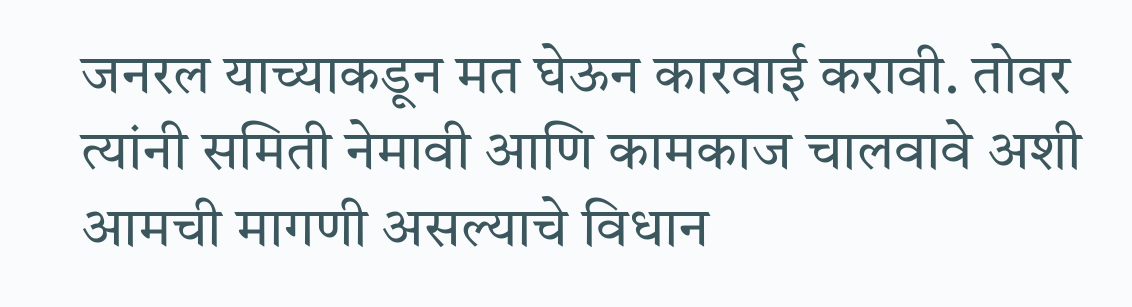जनरल याच्याकडून मत घेऊन कारवाई करावी. तोवर त्यांनी समिती नेमावी आणि कामकाज चालवावे अशी आमची मागणी असल्याचे विधान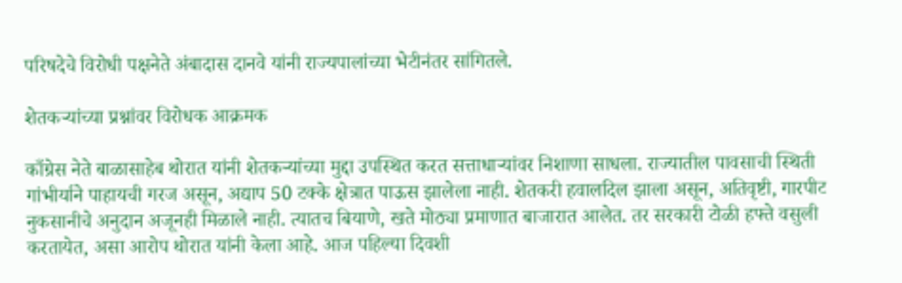परिषदेचे विरोधी पक्षनेते अंबादास दानवे यांनी राज्यपालांच्या भेटीनंतर सांगितले.

शेतकऱ्यांच्या प्रश्नांवर विरोधक आक्रमक

काँग्रेस नेते बाळासाहेब थोरात यांनी शेतकऱ्यांच्या मुद्दा उपस्थित करत सत्ताधाऱ्यांवर निशाणा साधला. राज्यातील पावसाची स्थिती गांभीर्याने पाहायची गरज असून, अद्याप 50 टक्के क्षेत्रात पाऊस झालेला नाही. शेतकरी हवालदिल झाला असून, अतिवृष्टी, गारपीट नुकसानीचे अनुदान अजूनही मिळाले नाही. त्यातच बियाणे, खते मोठ्या प्रमाणात बाजारात आलेत. तर सरकारी टोळी हफ्ते वसुली करतायेत, असा आरोप थोरात यांनी केला आहे. आज पहिल्या दिवशी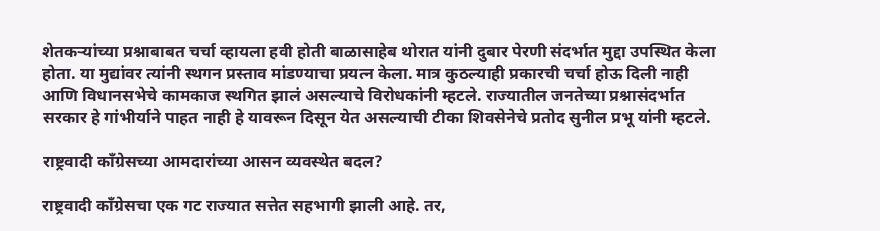शेतकऱ्यांच्या प्रश्नाबाबत चर्चा व्हायला हवी होती बाळासाहेब थोरात यांनी दुबार पेरणी संदर्भात मुद्दा उपस्थित केला होता. या मुद्यांवर त्यांनी स्थगन प्रस्ताव मांडण्याचा प्रयत्न केला. मात्र कुठल्याही प्रकारची चर्चा होऊ दिली नाही आणि विधानसभेचे कामकाज स्थगित झालं असल्याचे विरोधकांनी म्हटले. राज्यातील जनतेच्या प्रश्नासंदर्भात सरकार हे गांभीर्याने पाहत नाही हे यावरून दिसून येत असल्याची टीका शिवसेनेचे प्रतोद सुनील प्रभू यांनी म्हटले.

राष्ट्रवादी काँग्रेसच्या आमदारांच्या आसन व्यवस्थेत बदल?

राष्ट्रवादी काँग्रेसचा एक गट राज्यात सत्तेत सहभागी झाली आहे. तर,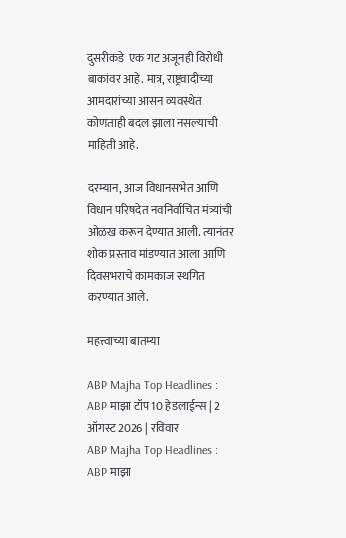दुसरीकडे  एक गट अजूनही विरोधी बाकांवर आहे. मात्र, राष्ट्रवादीच्या आमदारांच्या आसन व्यवस्थेत कोणताही बदल झाला नसल्याची माहिती आहे.

दरम्यान, आज विधानसभेत आणि विधान परिषदेत नवनिर्वाचित मंत्र्यांची ओळख करून देण्यात आली. त्यानंतर शोक प्रस्ताव मांडण्यात आला आणि दिवसभराचे कामकाज स्थगित करण्यात आले.

महत्त्वाच्या बातम्या

ABP Majha Top Headlines : ABP माझा टॉप 10 हेडलाईन्स | 2 ऑगस्ट 2026 | रविवार
ABP Majha Top Headlines : ABP माझा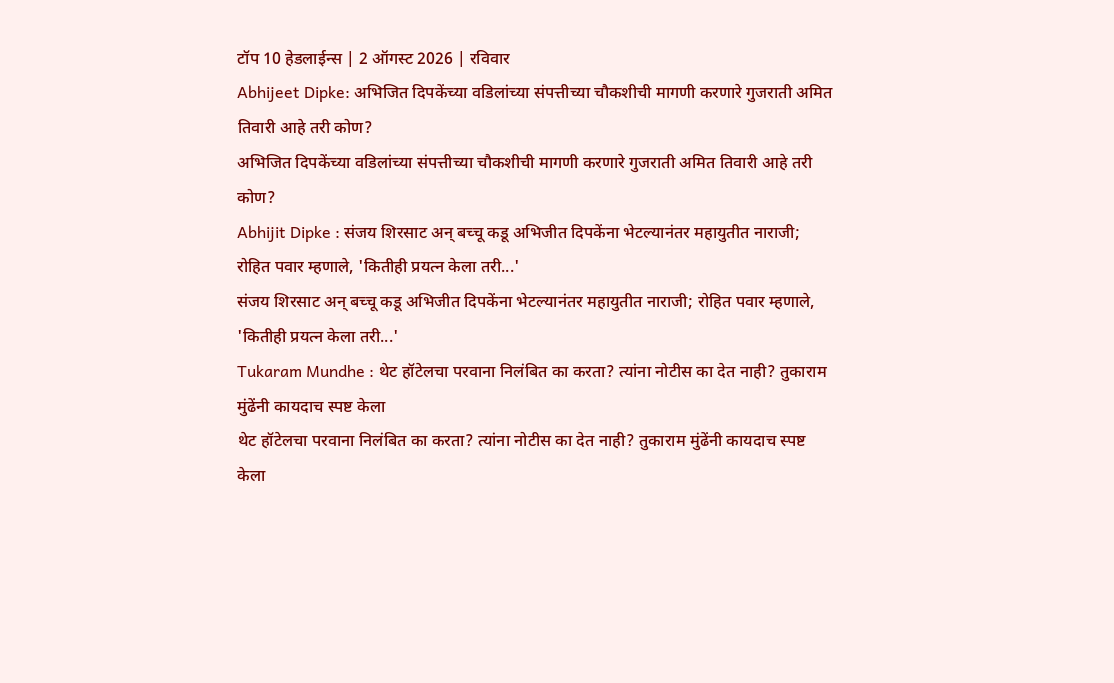टॉप 10 हेडलाईन्स | 2 ऑगस्ट 2026 | रविवार
Abhijeet Dipke: अभिजित दिपकेंच्या वडिलांच्या संपत्तीच्या चौकशीची मागणी करणारे गुजराती अमित तिवारी आहे तरी कोण?
अभिजित दिपकेंच्या वडिलांच्या संपत्तीच्या चौकशीची मागणी करणारे गुजराती अमित तिवारी आहे तरी कोण?
Abhijit Dipke : संजय शिरसाट अन् बच्चू कडू अभिजीत दिपकेंना भेटल्यानंतर महायुतीत नाराजी; रोहित पवार म्हणाले, 'कितीही प्रयत्न केला तरी...'
संजय शिरसाट अन् बच्चू कडू अभिजीत दिपकेंना भेटल्यानंतर महायुतीत नाराजी; रोहित पवार म्हणाले, 'कितीही प्रयत्न केला तरी...'
Tukaram Mundhe : थेट हॉटेलचा परवाना निलंबित का करता? त्यांना नोटीस का देत नाही? तुकाराम मुंढेंनी कायदाच स्पष्ट केला
थेट हॉटेलचा परवाना निलंबित का करता? त्यांना नोटीस का देत नाही? तुकाराम मुंढेंनी कायदाच स्पष्ट केला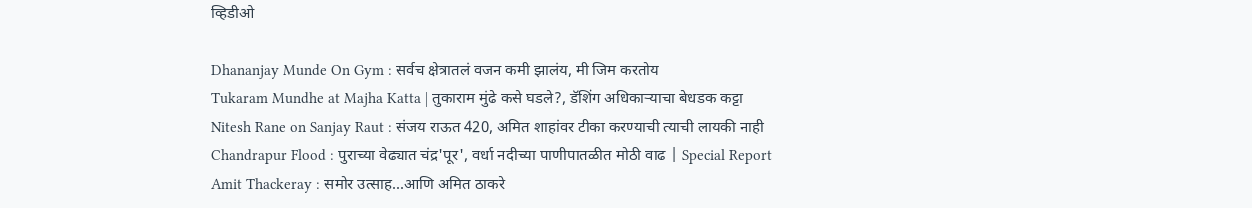व्हिडीओ

Dhananjay Munde On Gym : सर्वच क्षेत्रातलं वजन कमी झालंय, मी जिम करतोय
Tukaram Mundhe at Majha Katta | तुकाराम मुंढे कसे घडले?, डॅशिंग अधिकाऱ्याचा बेधडक कट्टा
Nitesh Rane on Sanjay Raut : संजय राऊत 420, अमित शाहांवर टीका करण्याची त्याची लायकी नाही
Chandrapur Flood : पुराच्या वेढ्यात चंद्र'पूर', वर्धा नदीच्या पाणीपातळीत मोठी वाढ | Special Report
Amit Thackeray : समोर उत्साह...आणि अमित ठाकरे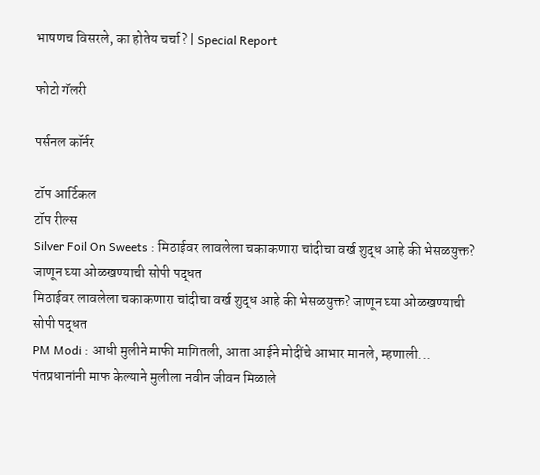भाषणच विसरले, का होतेय चर्चा? | Special Report

फोटो गॅलरी

पर्सनल कॉर्नर

टॉप आर्टिकल
टॉप रील्स
Silver Foil On Sweets : मिठाईवर लावलेला चकाकणारा चांदीचा वर्ख शुद्ध आहे की भेसळयुक्त? जाणून घ्या ओळखण्याची सोपी पद्धत
मिठाईवर लावलेला चकाकणारा चांदीचा वर्ख शुद्ध आहे की भेसळयुक्त? जाणून घ्या ओळखण्याची सोपी पद्धत
PM Modi : आधी मुलीने माफी मागितली, आता आईने मोदींचे आभार मानले, म्हणाली... पंतप्रधानांनी माफ केल्याने मुलीला नवीन जीवन मिळाले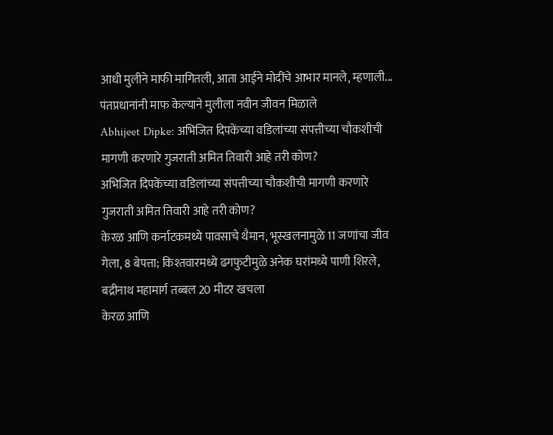आधी मुलीने माफी मागितली, आता आईने मोदींचे आभार मानले, म्हणाली... पंतप्रधानांनी माफ केल्याने मुलीला नवीन जीवन मिळाले
Abhijeet Dipke: अभिजित दिपकेंच्या वडिलांच्या संपत्तीच्या चौकशीची मागणी करणारे गुजराती अमित तिवारी आहे तरी कोण?
अभिजित दिपकेंच्या वडिलांच्या संपत्तीच्या चौकशीची मागणी करणारे गुजराती अमित तिवारी आहे तरी कोण?
केरळ आणि कर्नाटकमध्ये पावसाचे थैमान, भूस्खलनामुळे 11 जणांचा जीव गेला, 8 बेपत्ता; किश्तवारमध्ये ढगफुटीमुळे अनेक घरांमध्ये पाणी शिरले, बद्रीनाथ महामार्ग तब्बल 20 मीटर खचला
केरळ आणि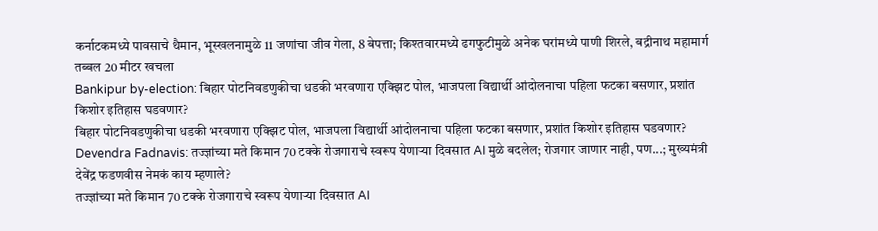कर्नाटकमध्ये पावसाचे थैमान, भूस्खलनामुळे 11 जणांचा जीव गेला, 8 बेपत्ता; किश्तवारमध्ये ढगफुटीमुळे अनेक घरांमध्ये पाणी शिरले, बद्रीनाथ महामार्ग तब्बल 20 मीटर खचला
Bankipur by-election: बिहार पोटनिवडणुकीचा धडकी भरवणारा एक्झिट पोल, भाजपला विद्यार्थी आंदोलनाचा पहिला फटका बसणार, प्रशांत किशोर इतिहास घडवणार?
बिहार पोटनिवडणुकीचा धडकी भरवणारा एक्झिट पोल, भाजपला विद्यार्थी आंदोलनाचा पहिला फटका बसणार, प्रशांत किशोर इतिहास घडवणार?
Devendra Fadnavis: तज्ज्ञांच्या मते किमान 70 टक्के रोजगाराचे स्वरूप येणाऱ्या दिवसात AI मुळे बदलेल; रोजगार जाणार नाही, पण...; मुख्यमंत्री देवेंद्र फडणवीस नेमकं काय म्हणाले?
तज्ज्ञांच्या मते किमान 70 टक्के रोजगाराचे स्वरूप येणाऱ्या दिवसात AI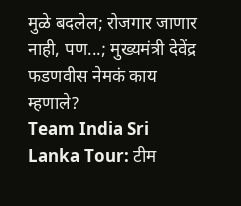मुळे बदलेल; रोजगार जाणार नाही, पण...; मुख्यमंत्री देवेंद्र फडणवीस नेमकं काय म्हणाले?
Team India Sri Lanka Tour: टीम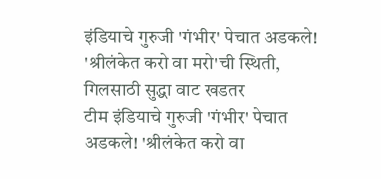इंडियाचे गुरुजी 'गंभीर' पेचात अडकले! 'श्रीलंकेत करो वा मरो'ची स्थिती, गिलसाठी सुद्धा वाट खडतर
टीम इंडियाचे गुरुजी 'गंभीर' पेचात अडकले! 'श्रीलंकेत करो वा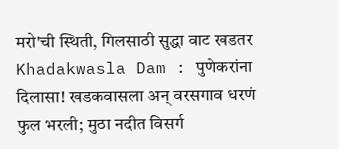मरो'ची स्थिती, गिलसाठी सुद्धा वाट खडतर
Khadakwasla Dam : पुणेकरांना दिलासा! खडकवासला अन् वरसगाव धरणं फुल भरली; मुठा नदीत विसर्ग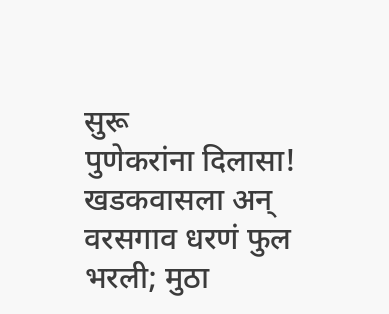सुरू
पुणेकरांना दिलासा! खडकवासला अन् वरसगाव धरणं फुल भरली; मुठा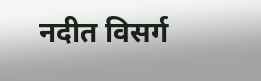नदीत विसर्ग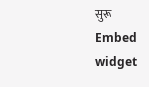सुरू
Embed widget